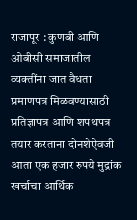राजापूर : कुणबी आणि ओबीसी समाजातील व्यक्तींना जात वैधता प्रमाणपत्र मिळवण्यासाठी प्रतिज्ञापत्र आणि शपथपत्र तयार करताना दोनशेऐवजी आता एक हजार रुपये मुद्रांक खर्चाचा आर्थिक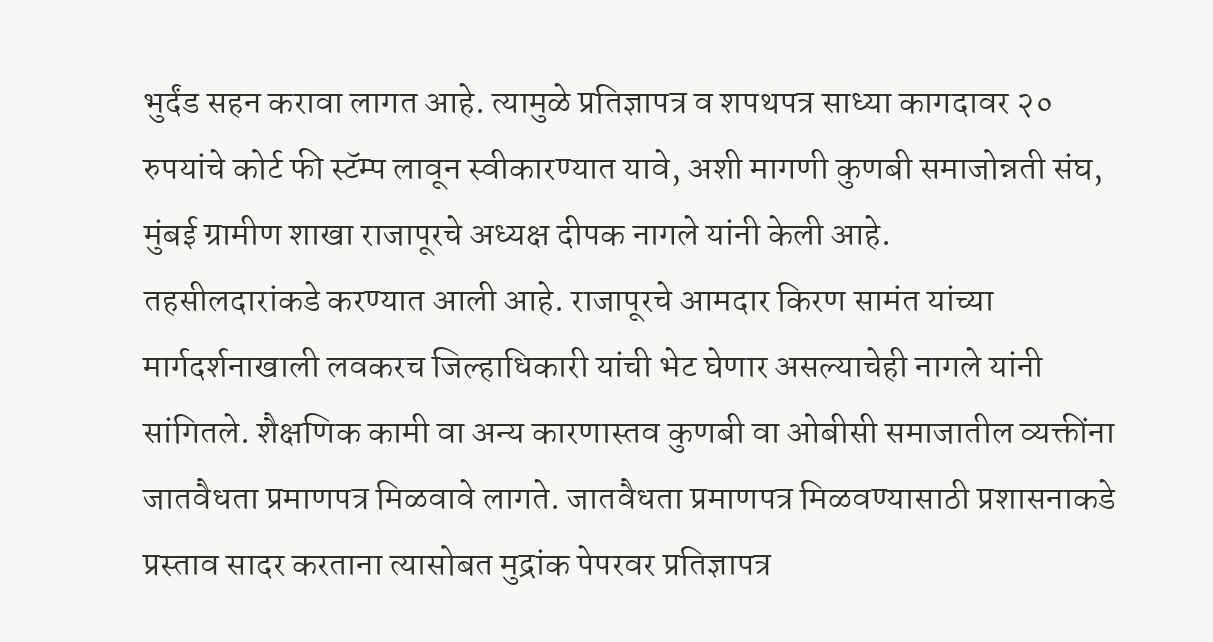भुर्दंड सहन करावा लागत आहे. त्यामुळे प्रतिज्ञापत्र व शपथपत्र साध्या कागदावर २० रुपयांचे कोर्ट फी स्टॅम्प लावून स्वीकारण्यात यावे, अशी मागणी कुणबी समाजोन्नती संघ, मुंबई ग्रामीण शाखा राजापूरचे अध्यक्ष दीपक नागले यांनी केली आहे.
तहसीलदारांकडे करण्यात आली आहे. राजापूरचे आमदार किरण सामंत यांच्या मार्गदर्शनाखाली लवकरच जिल्हाधिकारी यांची भेट घेणार असल्याचेही नागले यांनी सांगितले. शैक्षणिक कामी वा अन्य कारणास्तव कुणबी वा ओबीसी समाजातील व्यक्तींना जातवैधता प्रमाणपत्र मिळवावे लागते. जातवैधता प्रमाणपत्र मिळवण्यासाठी प्रशासनाकडे प्रस्ताव सादर करताना त्यासोबत मुद्रांक पेपरवर प्रतिज्ञापत्र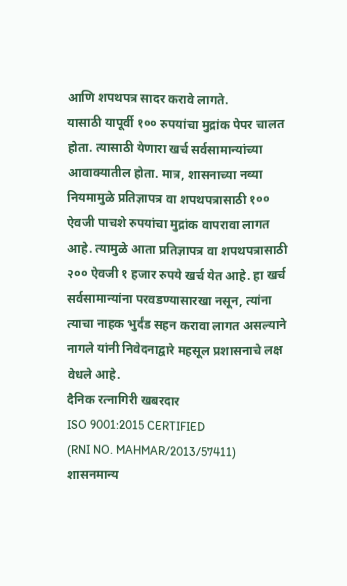आणि शपथपत्र सादर करावे लागते.
यासाठी यापूर्वी १०० रुपयांचा मुद्रांक पेपर चालत होता. त्यासाठी येणारा खर्च सर्वसामान्यांच्या आवाक्यातील होता. मात्र, शासनाच्या नव्या नियमामुळे प्रतिज्ञापत्र वा शपथपत्रासाठी १०० ऐवजी पाचशे रुपयांचा मुद्रांक वापरावा लागत आहे. त्यामुळे आता प्रतिज्ञापत्र वा शपथपत्रासाठी २०० ऐवजी १ हजार रुपये खर्च येत आहे. हा खर्च सर्वसामान्यांना परवडण्यासारखा नसून, त्यांना त्याचा नाहक भुर्दंड सहन करावा लागत असल्याने नागले यांनी निवेदनाद्वारे महसूल प्रशासनाचे लक्ष वेधले आहे.
दैनिक रत्नागिरी खबरदार
ISO 9001:2015 CERTIFIED
(RNI NO. MAHMAR/2013/57411)
शासनमान्य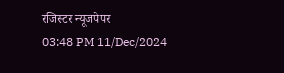रजिस्टर न्यूजपेपर
03:48 PM 11/Dec/2024